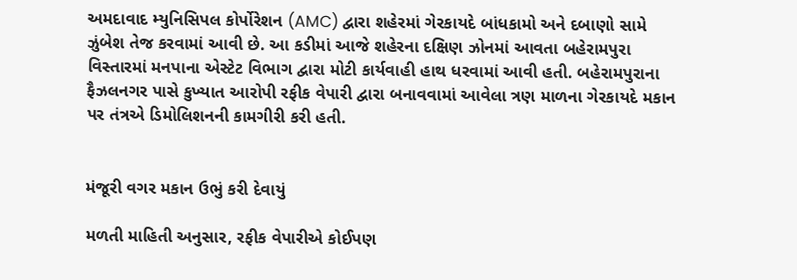અમદાવાદ મ્યુનિસિપલ કોર્પોરેશન (AMC) દ્વારા શહેરમાં ગેરકાયદે બાંધકામો અને દબાણો સામે ઝુંબેશ તેજ કરવામાં આવી છે. આ કડીમાં આજે શહેરના દક્ષિણ ઝોનમાં આવતા બહેરામપુરા વિસ્તારમાં મનપાના એસ્ટેટ વિભાગ દ્વારા મોટી કાર્યવાહી હાથ ધરવામાં આવી હતી. બહેરામપુરાના ફૈઝલનગર પાસે કુખ્યાત આરોપી રફીક વેપારી દ્વારા બનાવવામાં આવેલા ત્રણ માળના ગેરકાયદે મકાન પર તંત્રએ ડિમોલિશનની કામગીરી કરી હતી.


મંજૂરી વગર મકાન ઉભું કરી દેવાયું

મળતી માહિતી અનુસાર, રફીક વેપારીએ કોઈપણ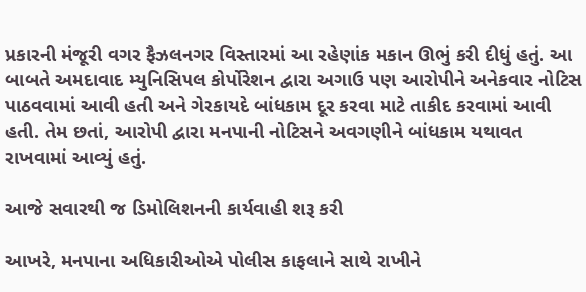પ્રકારની મંજૂરી વગર ફૈઝલનગર વિસ્તારમાં આ રહેણાંક મકાન ઊભું કરી દીધું હતું. આ બાબતે અમદાવાદ મ્યુનિસિપલ કોર્પોરેશન દ્વારા અગાઉ પણ આરોપીને અનેકવાર નોટિસ પાઠવવામાં આવી હતી અને ગેરકાયદે બાંધકામ દૂર કરવા માટે તાકીદ કરવામાં આવી હતી. તેમ છતાં, આરોપી દ્વારા મનપાની નોટિસને અવગણીને બાંધકામ યથાવત રાખવામાં આવ્યું હતું.

આજે સવારથી જ ડિમોલિશનની કાર્યવાહી શરૂ કરી

આખરે, મનપાના અધિકારીઓએ પોલીસ કાફલાને સાથે રાખીને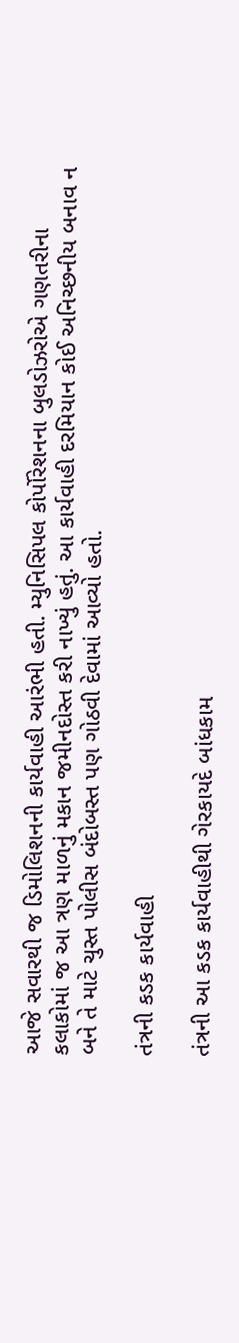આજે સવારથી જ ડિમોલિશનની કાર્યવાહી આરંભી હતી. મ્યુનિસિપલ કોર્પોરેશનના બુલડોઝરોએ ગણતરીના કલાકોમાં જ આ ત્રણ માળનું મકાન જમીનદોસ્ત કરી નાખ્યું હતું. આ કાર્યવાહી દરમિયાન કોઈ અનિચ્છનીય બનાવ ન બને તે માટે ચુસ્ત પોલીસ બંદોબસ્ત પણ ગોઠવી દેવામાં આવ્યો હતો.

તંત્રની કડક કાર્યવાહી

તંત્રની આ કડક કાર્યવાહીથી ગેરકાયદે બાંધકામ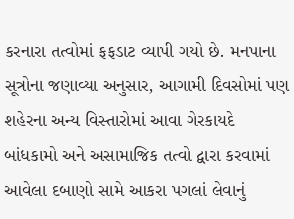કરનારા તત્વોમાં ફફડાટ વ્યાપી ગયો છે. મનપાના સૂત્રોના જણાવ્યા અનુસાર, આગામી દિવસોમાં પણ શહેરના અન્ય વિસ્તારોમાં આવા ગેરકાયદે બાંધકામો અને અસામાજિક તત્વો દ્વારા કરવામાં આવેલા દબાણો સામે આકરા પગલાં લેવાનું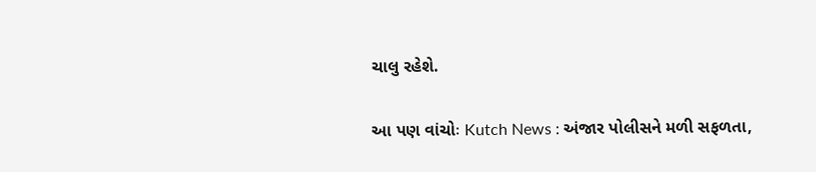ચાલુ રહેશે.

આ પણ વાંચોઃ Kutch News : અંજાર પોલીસને મળી સફળતા,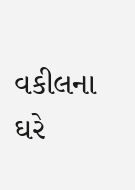વકીલના ઘરે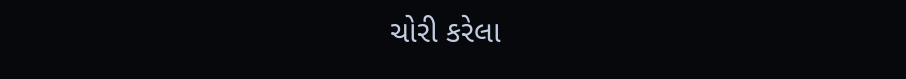ચોરી કરેલા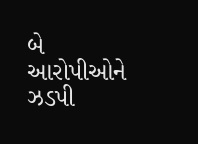બે આરોપીઓને ઝડપી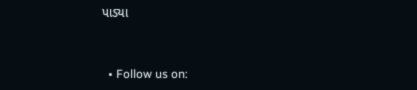પાડ્યા


  • Follow us on: